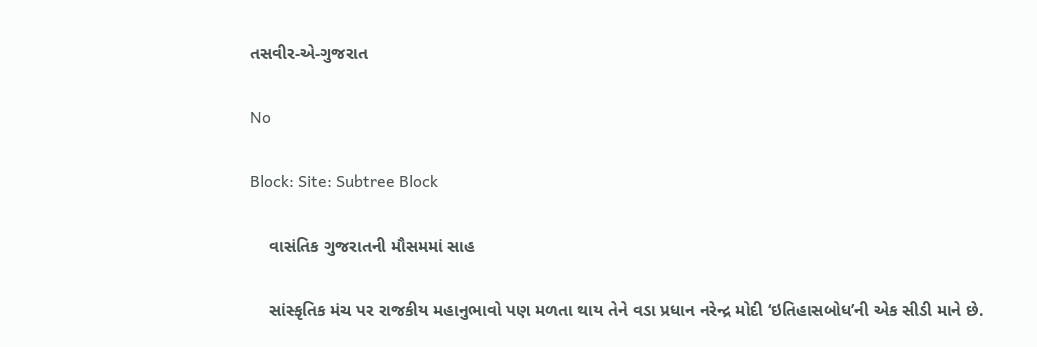તસવીર-એ-ગુજરાત

No

Block: Site: Subtree Block

    વાસંતિક ગુજરાતની મૌસમમાં સાહ

    સાંસ્કૃતિક મંચ પર રાજકીય મહાનુભાવો પણ મળતા થાય તેને વડા પ્રધાન નરેન્દ્ર મોદી ‘ઇતિહાસબોધ’ની એક સીડી માને છે.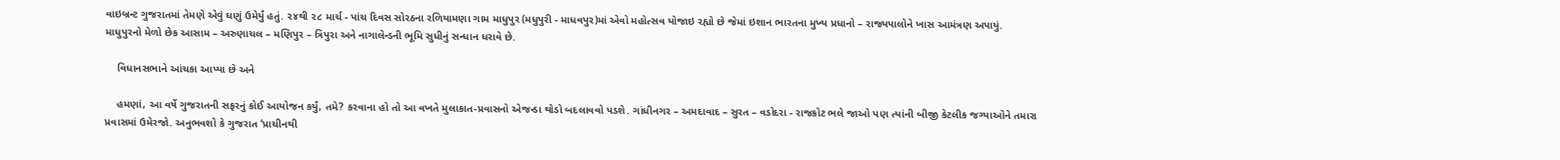વાઇબ્રન્ટ ગુજરાતમાં તેમણે એવું ઘણું ઉમેર્યું હતું. ૨૪થી ૨૮ માર્ચ - પાંચ દિવસ સોરઠના રળિયામણા ગામ માધુપુર (મધુપુરી - માધવપુર)માં એવો મહોત્સવ યોજાઇ રહ્યો છે જેમાં ઇશાન ભારતના મુખ્ય પ્રધાનો – રાજ્યપાલોને ખાસ આમંત્રણ અપાયું. માધુપુરનો મેળો છેક આસામ – અરુણાચલ – મણિપુર – ત્રિપુરા અને નાગાલેન્ડની ભૂમિ સુધીનું સન્ધાન ધરાવે છે.

    વિધાનસભાને આંચકા આપ્યા છે અને

    હમણાં, આ વર્ષે ગુજરાતની સફરનું કોઈ આયોજન કર્યું, તમે? કરવાના હો તો આ વખતે મુલાકાત-પ્રવાસનો એજન્ડા થોડો બદલાવવો પડશે. ગાંધીનગર – અમદાવાદ – સુરત – વડોદરા - રાજકોટ ભલે જાઓ પણ ત્યાંની બીજી કેટલીક જગ્યાઓને તમારા પ્રવાસમાં ઉમેરજો. અનુભવશો કે ગુજરાત ‘પ્રાચીનથી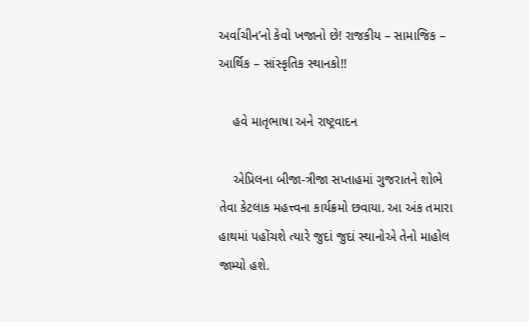અર્વાચીન’નો કેવો ખજાનો છે! રાજકીય – સામાજિક – આર્થિક – સાંસ્કૃતિક સ્થાનકો!!

    હવે માતૃભાષા અને રાષ્ટ્રવાદન

    એપ્રિલના બીજા-ત્રીજા સપ્તાહમાં ગુજરાતને શોભે તેવા કેટલાક મહત્ત્વના કાર્યક્રમો છવાયા. આ અંક તમારા હાથમાં પહોંચશે ત્યારે જુદાં જુદાં સ્થાનોએ તેનો માહોલ જામ્યો હશે.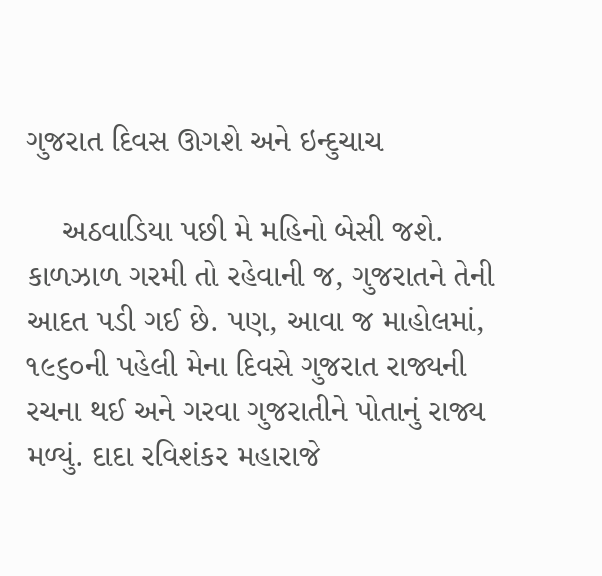ગુજરાત દિવસ ઊગશે અને ઇન્દુચાચ

    અઠવાડિયા પછી મે મહિનો બેસી જશે. કાળઝાળ ગરમી તો રહેવાની જ, ગુજરાતને તેની આદત પડી ગઈ છે. પણ, આવા જ માહોલમાં, ૧૯૬૦ની પહેલી મેના દિવસે ગુજરાત રાજ્યની રચના થઈ અને ગરવા ગુજરાતીને પોતાનું રાજ્ય મળ્યું. દાદા રવિશંકર મહારાજે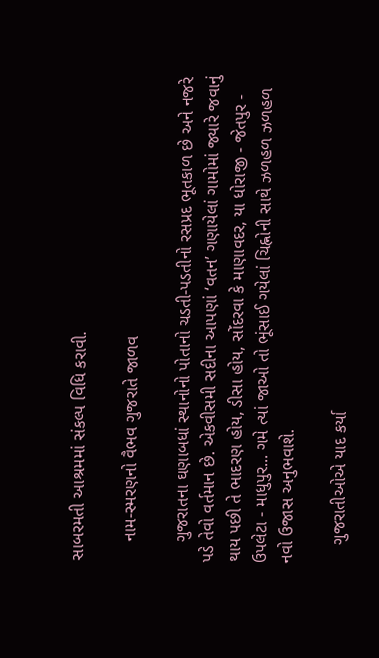સાબરમતી આશ્રમમાં સંકલ્પ વિધિ કરાવી.

    નામ-સ્મરણનો વૈભવ ગુજરાતે જાળવ

    ગુજરાતના ઘણાબધાં સ્થાનોનો પોતાનો ચડતી-પડતીનો રસપ્રદ ભૂતકાળ છે અને નજરે પડે તેવો વર્તમાન છે. એકવીસમી સદીના આપણાં ‘વતન’ ગણાયેલાં ગામોમાં જ્યારે જવાનું થાય પછી તે ભાદરણ હોય, ડીસા હોય, સોંદરવા કે માણાવદર, યા ધોરાજી - જેતપુર - ઉપલેટા - માધુપુર... ગમે ત્યાં જાઓ તો ભૂંસાઈ ગયેલાં ચિહ્નોની સાથે ઝળહળ ઝળહળ નવો ઉજાસ અનુભવાશે.

    ગુજરાતીઓએ યાદ કર્યા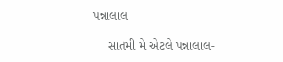પન્નાલાલ

    સાતમી મે એટલે પન્નાલાલ-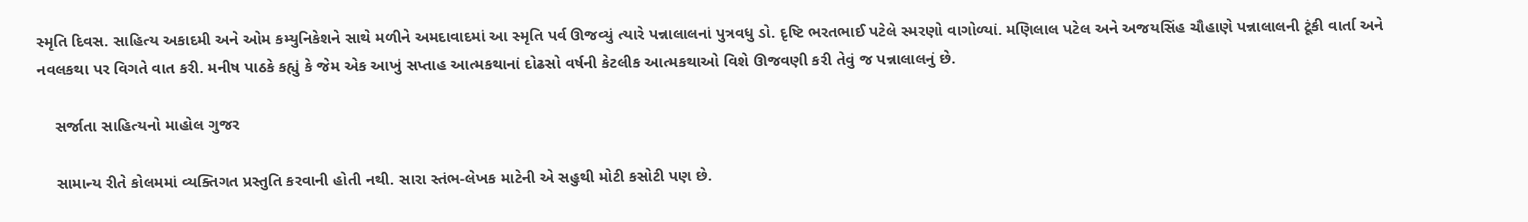સ્મૃતિ દિવસ. સાહિત્ય અકાદમી અને ઓમ કમ્યુનિકેશને સાથે મળીને અમદાવાદમાં આ સ્મૃતિ પર્વ ઊજવ્યું ત્યારે પન્નાલાલનાં પુત્રવધુ ડો. દૃષ્ટિ ભરતભાઈ પટેલે સ્મરણો વાગોળ્યાં. મણિલાલ પટેલ અને અજયસિંહ ચૌહાણે પન્નાલાલની ટૂંકી વાર્તા અને નવલકથા પર વિગતે વાત કરી. મનીષ પાઠકે કહ્યું કે જેમ એક આખું સપ્તાહ આત્મકથાનાં દોઢસો વર્ષની કેટલીક આત્મકથાઓ વિશે ઊજવણી કરી તેવું જ પન્નાલાલનું છે.

    સર્જાતા સાહિત્યનો માહોલ ગુજર

    સામાન્ય રીતે કોલમમાં વ્યક્તિગત પ્રસ્તુતિ કરવાની હોતી નથી. સારા સ્તંભ-લેખક માટેની એ સહુથી મોટી કસોટી પણ છે.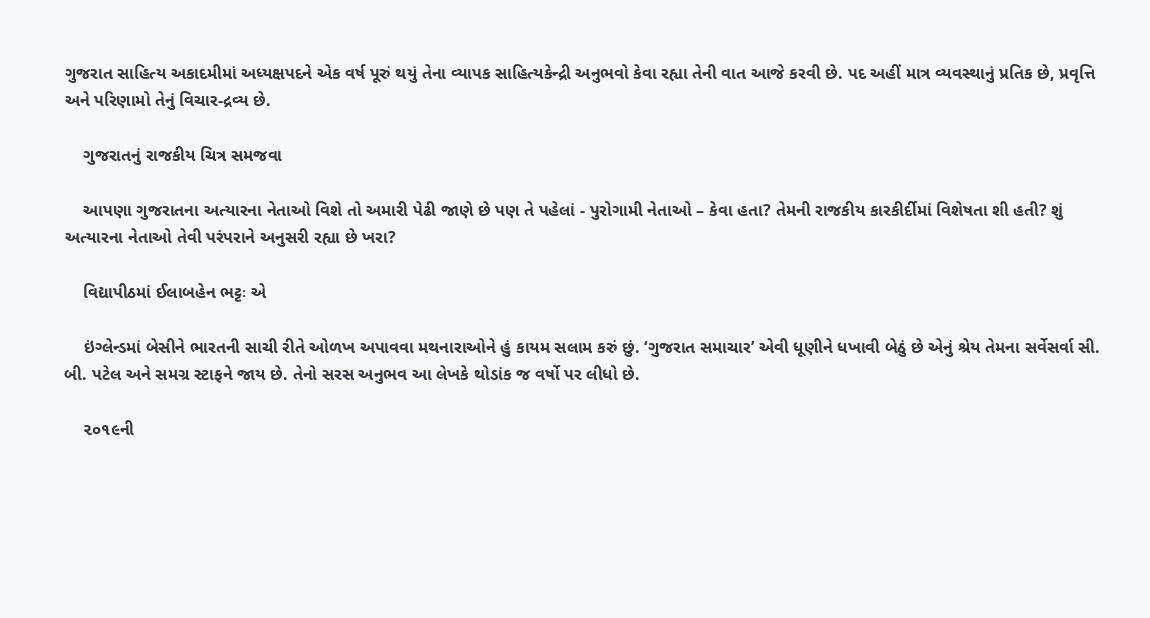ગુજરાત સાહિત્ય અકાદમીમાં અધ્યક્ષપદને એક વર્ષ પૂરું થયું તેના વ્યાપક સાહિત્યકેન્દ્રી અનુભવો કેવા રહ્યા તેની વાત આજે કરવી છે. પદ અહીં માત્ર વ્યવસ્થાનું પ્રતિક છે, પ્રવૃત્તિ અને પરિણામો તેનું વિચાર-દ્રવ્ય છે.

    ગુજરાતનું રાજકીય ચિત્ર સમજવા

    આપણા ગુજરાતના અત્યારના નેતાઓ વિશે તો અમારી પેઢી જાણે છે પણ તે પહેલાં - પુરોગામી નેતાઓ – કેવા હતા? તેમની રાજકીય કારકીર્દીમાં વિશેષતા શી હતી? શું અત્યારના નેતાઓ તેવી પરંપરાને અનુસરી રહ્યા છે ખરા?

    વિદ્યાપીઠમાં ઈલાબહેન ભટ્ટઃ એ

    ઇંગ્લેન્ડમાં બેસીને ભારતની સાચી રીતે ઓળખ અપાવવા મથનારાઓને હું કાયમ સલામ કરું છું. ‘ગુજરાત સમાચાર’ એવી ધૂણીને ધખાવી બેઠું છે એનું શ્રેય તેમના સર્વેસર્વા સી. બી. પટેલ અને સમગ્ર સ્ટાફને જાય છે. તેનો સરસ અનુભવ આ લેખકે થોડાંક જ વર્ષો પર લીધો છે.

    ૨૦૧૯ની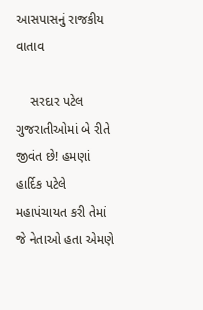આસપાસનું રાજકીય વાતાવ

    સરદાર પટેલ ગુજરાતીઓમાં બે રીતે જીવંત છે! હમણાં હાર્દિક પટેલે મહાપંચાયત કરી તેમાં જે નેતાઓ હતા એમણે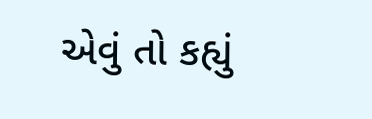એવું તો કહ્યું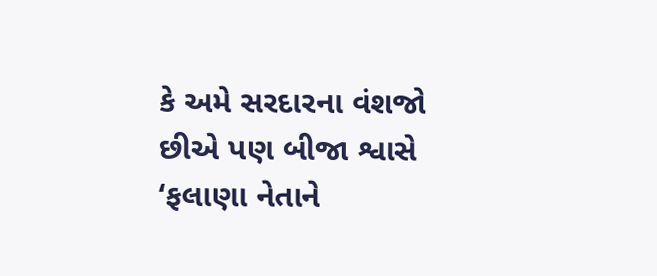કે અમે સરદારના વંશજો છીએ પણ બીજા શ્વાસે ‘ફલાણા નેતાને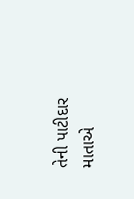તેની પાટીદાર માતાએ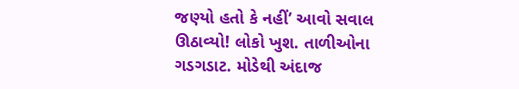જણ્યો હતો કે નહીં’ આવો સવાલ ઊઠાવ્યો! લોકો ખુશ. તાળીઓના ગડગડાટ. મોડેથી અંદાજ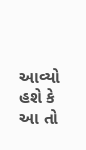આવ્યો હશે કે આ તો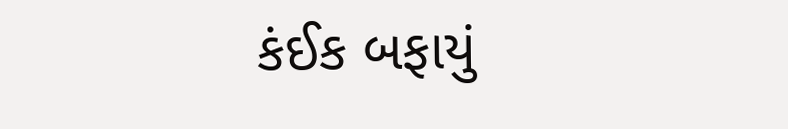કંઈક બફાયું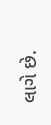લાગે છે.